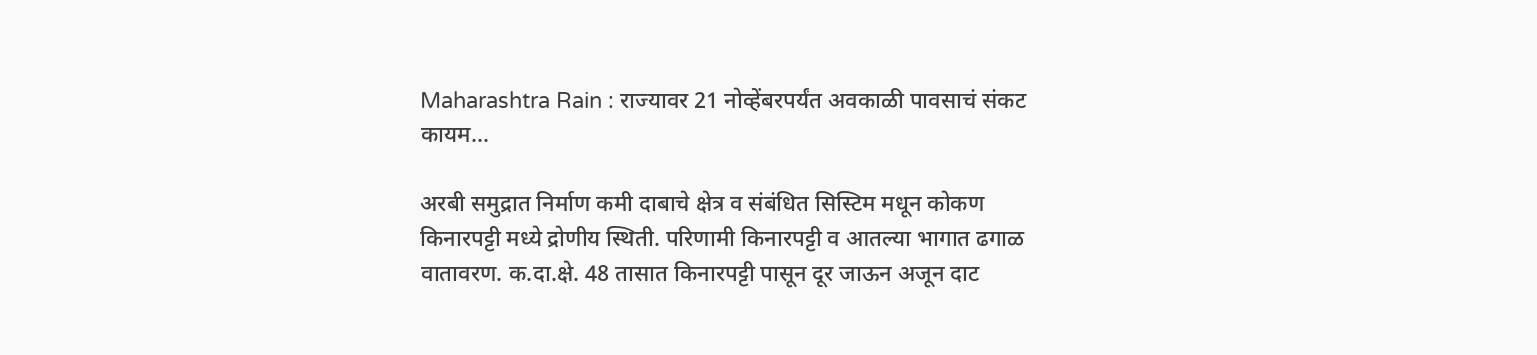Maharashtra Rain : राज्यावर 21 नोव्हेंबरपर्यंत अवकाळी पावसाचं संकट कायम...

अरबी समुद्रात निर्माण कमी दाबाचे क्षेत्र व संबंधित सिस्टिम मधून कोकण किनारपट्टी मध्ये द्रोणीय स्थिती. परिणामी किनारपट्टी व आतल्या भागात ढगाळ वातावरण. क.दा.क्षे. 48 तासात किनारपट्टी पासून दूर जाऊन अजून दाट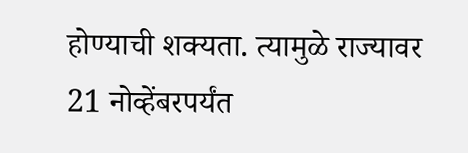होण्याची शक्यता. त्यामुळे राज्यावर 21 नोव्हेंबरपर्यंत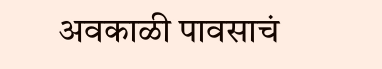अवकाळी पावसाचं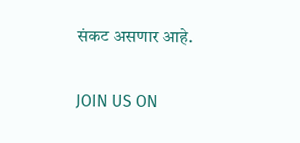संकट असणार आहे.

JOIN US ON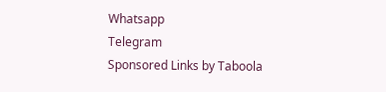Whatsapp
Telegram
Sponsored Links by Taboola